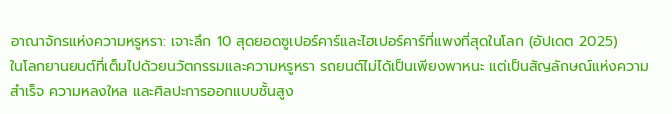อาณาจักรแห่งความหรูหรา: เจาะลึก 10 สุดยอดซูเปอร์คาร์และไฮเปอร์คาร์ที่แพงที่สุดในโลก (อัปเดต 2025)
ในโลกยานยนต์ที่เต็มไปด้วยนวัตกรรมและความหรูหรา รถยนต์ไม่ได้เป็นเพียงพาหนะ แต่เป็นสัญลักษณ์แห่งความสำเร็จ ความหลงใหล และศิลปะการออกแบบชั้นสูง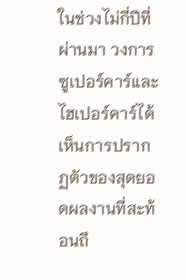ในช่วงไม่กี่ปีที่ผ่านมา วงการซูเปอร์คาร์และไฮเปอร์คาร์ได้เห็นการปรากฏตัวของสุดยอดผลงานที่สะท้อนถึ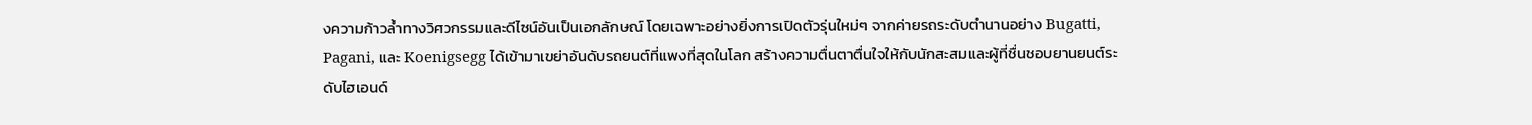งความก้าวล้ำทางวิศวกรรมและดีไซน์อันเป็นเอกลักษณ์ โดยเฉพาะอย่างยิ่งการเปิดตัวรุ่นใหม่ๆ จากค่ายรถระดับตำนานอย่าง Bugatti, Pagani, และ Koenigsegg ได้เข้ามาเขย่าอันดับรถยนต์ที่แพงที่สุดในโลก สร้างความตื่นตาตื่นใจให้กับนักสะสมและผู้ที่ชื่นชอบยานยนต์ระดับไฮเอนด์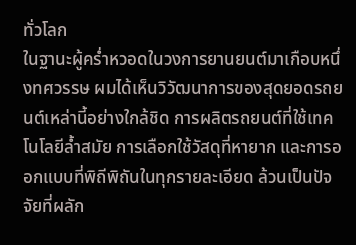ทั่วโลก
ในฐานะผู้คร่ำหวอดในวงการยานยนต์มาเกือบหนึ่งทศวรรษ ผมได้เห็นวิวัฒนาการของสุดยอดรถยนต์เหล่านี้อย่างใกล้ชิด การผลิตรถยนต์ที่ใช้เทคโนโลยีล้ำสมัย การเลือกใช้วัสดุที่หายาก และการออกแบบที่พิถีพิถันในทุกรายละเอียด ล้วนเป็นปัจจัยที่ผลัก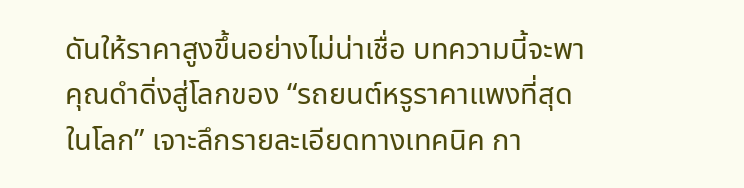ดันให้ราคาสูงขึ้นอย่างไม่น่าเชื่อ บทความนี้จะพาคุณดำดิ่งสู่โลกของ “รถยนต์หรูราคาแพงที่สุดในโลก” เจาะลึกรายละเอียดทางเทคนิค กา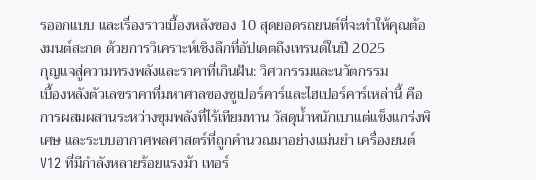รออกแบบ และเรื่องราวเบื้องหลังของ 10 สุดยอดรถยนต์ที่จะทำให้คุณต้องมนต์สะกด ด้วยการวิเคราะห์เชิงลึกที่อัปเดตถึงเทรนด์ในปี 2025
กุญแจสู่ความทรงพลังและราคาที่เกินฝัน: วิศวกรรมและนวัตกรรม
เบื้องหลังตัวเลขราคาที่มหาศาลของซูเปอร์คาร์และไฮเปอร์คาร์เหล่านี้ คือการผสมผสานระหว่างขุมพลังที่ไร้เทียมทาน วัสดุน้ำหนักเบาแต่แข็งแกร่งพิเศษ และระบบอากาศพลศาสตร์ที่ถูกคำนวณมาอย่างแม่นยำ เครื่องยนต์ V12 ที่มีกำลังหลายร้อยแรงม้า เทอร์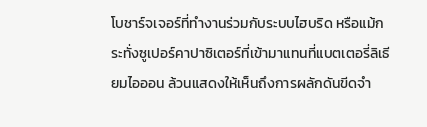โบชาร์จเจอร์ที่ทำงานร่วมกับระบบไฮบริด หรือแม้กระทั่งซูเปอร์คาปาซิเตอร์ที่เข้ามาแทนที่แบตเตอรี่ลิเธียมไอออน ล้วนแสดงให้เห็นถึงการผลักดันขีดจำ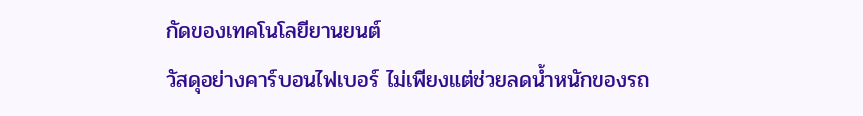กัดของเทคโนโลยียานยนต์
วัสดุอย่างคาร์บอนไฟเบอร์ ไม่เพียงแต่ช่วยลดน้ำหนักของรถ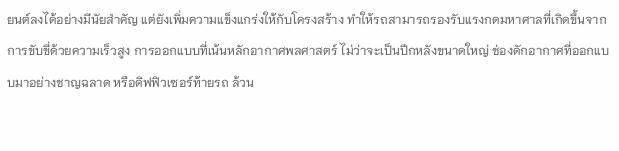ยนต์ลงได้อย่างมีนัยสำคัญ แต่ยังเพิ่มความแข็งแกร่งให้กับโครงสร้าง ทำให้รถสามารถรองรับแรงกดมหาศาลที่เกิดขึ้นจากการขับขี่ด้วยความเร็วสูง การออกแบบที่เน้นหลักอากาศพลศาสตร์ ไม่ว่าจะเป็นปีกหลังขนาดใหญ่ ช่องดักอากาศที่ออกแบบมาอย่างชาญฉลาด หรือดิฟฟิวเซอร์ท้ายรถ ล้วน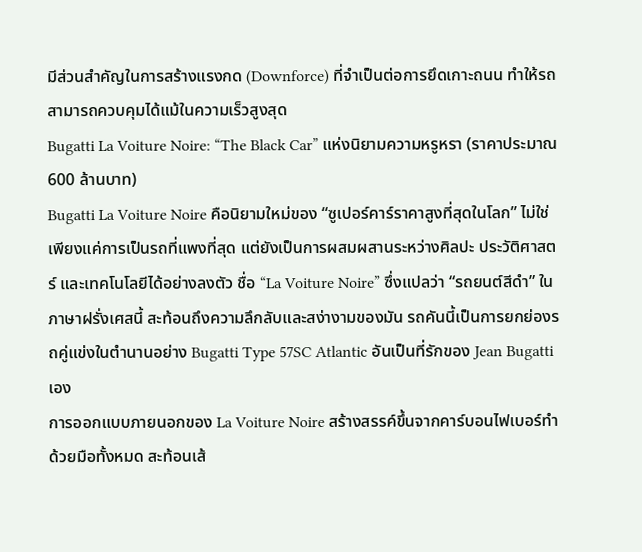มีส่วนสำคัญในการสร้างแรงกด (Downforce) ที่จำเป็นต่อการยึดเกาะถนน ทำให้รถสามารถควบคุมได้แม้ในความเร็วสูงสุด
Bugatti La Voiture Noire: “The Black Car” แห่งนิยามความหรูหรา (ราคาประมาณ 600 ล้านบาท)
Bugatti La Voiture Noire คือนิยามใหม่ของ “ซูเปอร์คาร์ราคาสูงที่สุดในโลก” ไม่ใช่เพียงแค่การเป็นรถที่แพงที่สุด แต่ยังเป็นการผสมผสานระหว่างศิลปะ ประวัติศาสตร์ และเทคโนโลยีได้อย่างลงตัว ชื่อ “La Voiture Noire” ซึ่งแปลว่า “รถยนต์สีดำ” ในภาษาฝรั่งเศสนี้ สะท้อนถึงความลึกลับและสง่างามของมัน รถคันนี้เป็นการยกย่องรถคู่แข่งในตำนานอย่าง Bugatti Type 57SC Atlantic อันเป็นที่รักของ Jean Bugatti เอง
การออกแบบภายนอกของ La Voiture Noire สร้างสรรค์ขึ้นจากคาร์บอนไฟเบอร์ทำด้วยมือทั้งหมด สะท้อนเส้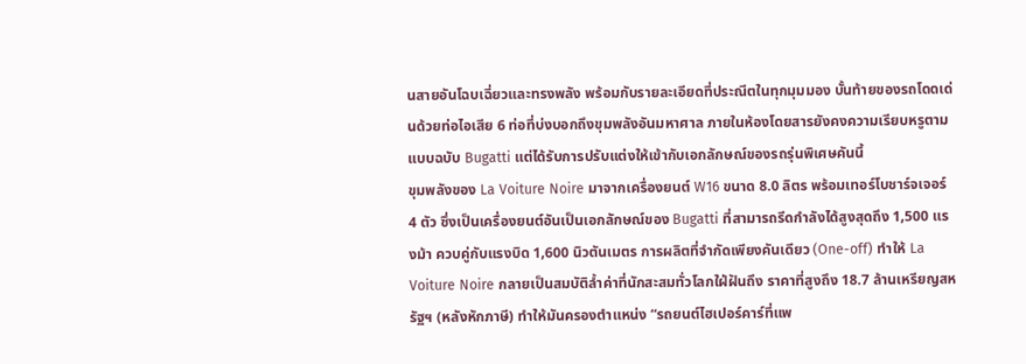นสายอันโฉบเฉี่ยวและทรงพลัง พร้อมกับรายละเอียดที่ประณีตในทุกมุมมอง บั้นท้ายของรถโดดเด่นด้วยท่อไอเสีย 6 ท่อที่บ่งบอกถึงขุมพลังอันมหาศาล ภายในห้องโดยสารยังคงความเรียบหรูตามแบบฉบับ Bugatti แต่ได้รับการปรับแต่งให้เข้ากับเอกลักษณ์ของรถรุ่นพิเศษคันนี้
ขุมพลังของ La Voiture Noire มาจากเครื่องยนต์ W16 ขนาด 8.0 ลิตร พร้อมเทอร์โบชาร์จเจอร์ 4 ตัว ซึ่งเป็นเครื่องยนต์อันเป็นเอกลักษณ์ของ Bugatti ที่สามารถรีดกำลังได้สูงสุดถึง 1,500 แรงม้า ควบคู่กับแรงบิด 1,600 นิวตันเมตร การผลิตที่จำกัดเพียงคันเดียว (One-off) ทำให้ La Voiture Noire กลายเป็นสมบัติล้ำค่าที่นักสะสมทั่วโลกใฝ่ฝันถึง ราคาที่สูงถึง 18.7 ล้านเหรียญสหรัฐฯ (หลังหักภาษี) ทำให้มันครองตำแหน่ง “รถยนต์ไฮเปอร์คาร์ที่แพ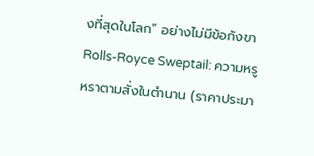งที่สุดในโลก” อย่างไม่มีข้อกังขา
Rolls-Royce Sweptail: ความหรูหราตามสั่งในตำนาน (ราคาประมา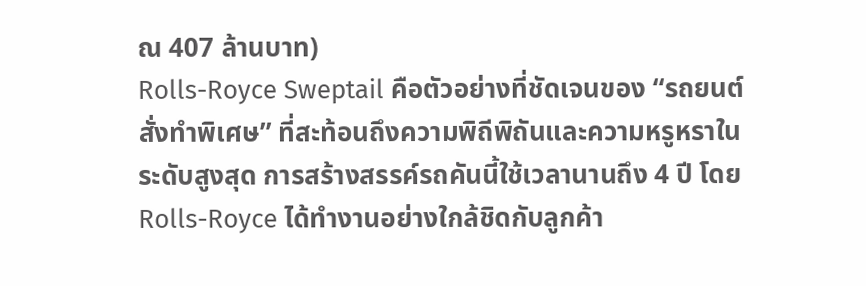ณ 407 ล้านบาท)
Rolls-Royce Sweptail คือตัวอย่างที่ชัดเจนของ “รถยนต์สั่งทำพิเศษ” ที่สะท้อนถึงความพิถีพิถันและความหรูหราในระดับสูงสุด การสร้างสรรค์รถคันนี้ใช้เวลานานถึง 4 ปี โดย Rolls-Royce ได้ทำงานอย่างใกล้ชิดกับลูกค้า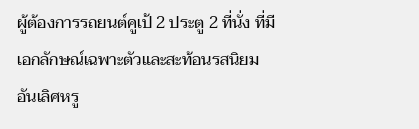ผู้ต้องการรถยนต์คูเป้ 2 ประตู 2 ที่นั่ง ที่มีเอกลักษณ์เฉพาะตัวและสะท้อนรสนิยมอันเลิศหรู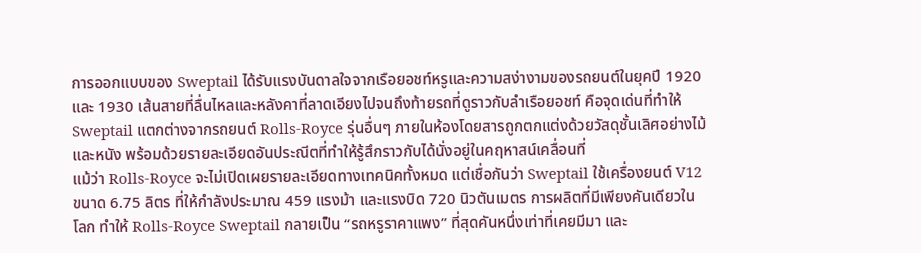การออกแบบของ Sweptail ได้รับแรงบันดาลใจจากเรือยอชท์หรูและความสง่างามของรถยนต์ในยุคปี 1920 และ 1930 เส้นสายที่ลื่นไหลและหลังคาที่ลาดเอียงไปจนถึงท้ายรถที่ดูราวกับลำเรือยอชท์ คือจุดเด่นที่ทำให้ Sweptail แตกต่างจากรถยนต์ Rolls-Royce รุ่นอื่นๆ ภายในห้องโดยสารถูกตกแต่งด้วยวัสดุชั้นเลิศอย่างไม้และหนัง พร้อมด้วยรายละเอียดอันประณีตที่ทำให้รู้สึกราวกับได้นั่งอยู่ในคฤหาสน์เคลื่อนที่
แม้ว่า Rolls-Royce จะไม่เปิดเผยรายละเอียดทางเทคนิคทั้งหมด แต่เชื่อกันว่า Sweptail ใช้เครื่องยนต์ V12 ขนาด 6.75 ลิตร ที่ให้กำลังประมาณ 459 แรงม้า และแรงบิด 720 นิวตันเมตร การผลิตที่มีเพียงคันเดียวในโลก ทำให้ Rolls-Royce Sweptail กลายเป็น “รถหรูราคาแพง” ที่สุดคันหนึ่งเท่าที่เคยมีมา และ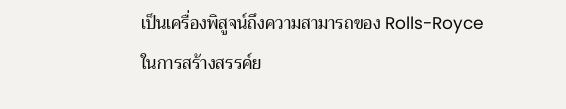เป็นเครื่องพิสูจน์ถึงความสามารถของ Rolls-Royce ในการสร้างสรรค์ย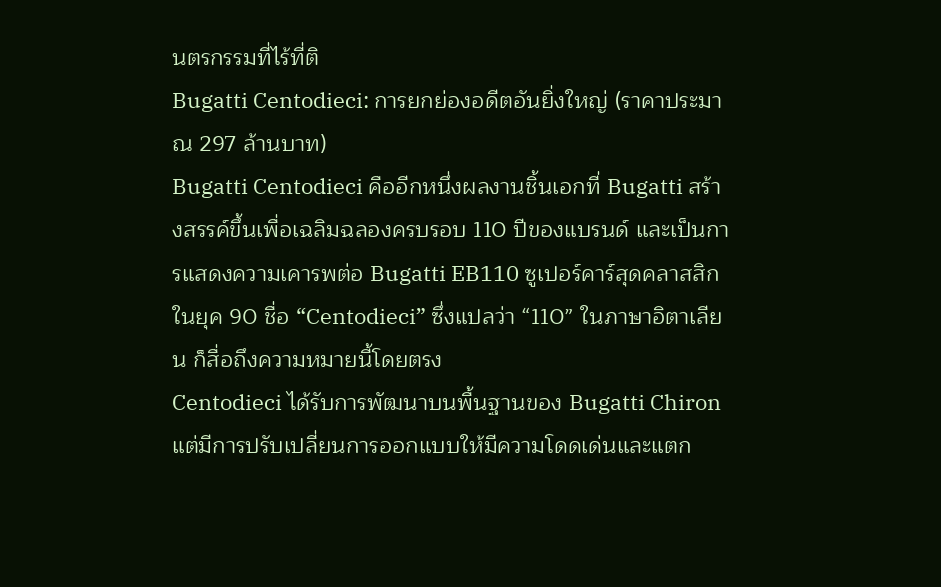นตรกรรมที่ไร้ที่ติ
Bugatti Centodieci: การยกย่องอดีตอันยิ่งใหญ่ (ราคาประมาณ 297 ล้านบาท)
Bugatti Centodieci คืออีกหนึ่งผลงานชิ้นเอกที่ Bugatti สร้างสรรค์ขึ้นเพื่อเฉลิมฉลองครบรอบ 110 ปีของแบรนด์ และเป็นการแสดงความเคารพต่อ Bugatti EB110 ซูเปอร์คาร์สุดคลาสสิกในยุค 90 ชื่อ “Centodieci” ซึ่งแปลว่า “110” ในภาษาอิตาเลียน ก็สื่อถึงความหมายนี้โดยตรง
Centodieci ได้รับการพัฒนาบนพื้นฐานของ Bugatti Chiron แต่มีการปรับเปลี่ยนการออกแบบให้มีความโดดเด่นและแตก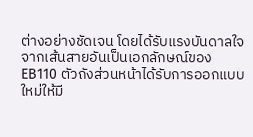ต่างอย่างชัดเจน โดยได้รับแรงบันดาลใจจากเส้นสายอันเป็นเอกลักษณ์ของ EB110 ตัวถังส่วนหน้าได้รับการออกแบบใหม่ให้มี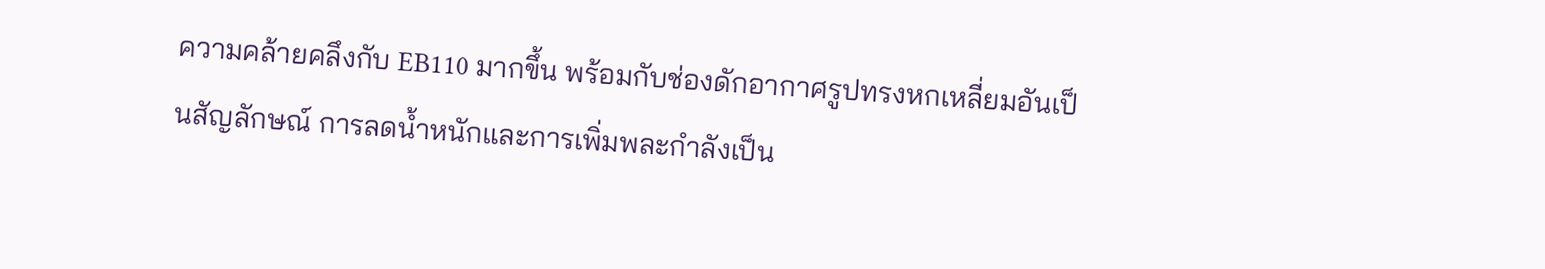ความคล้ายคลึงกับ EB110 มากขึ้น พร้อมกับช่องดักอากาศรูปทรงหกเหลี่ยมอันเป็นสัญลักษณ์ การลดน้ำหนักและการเพิ่มพละกำลังเป็น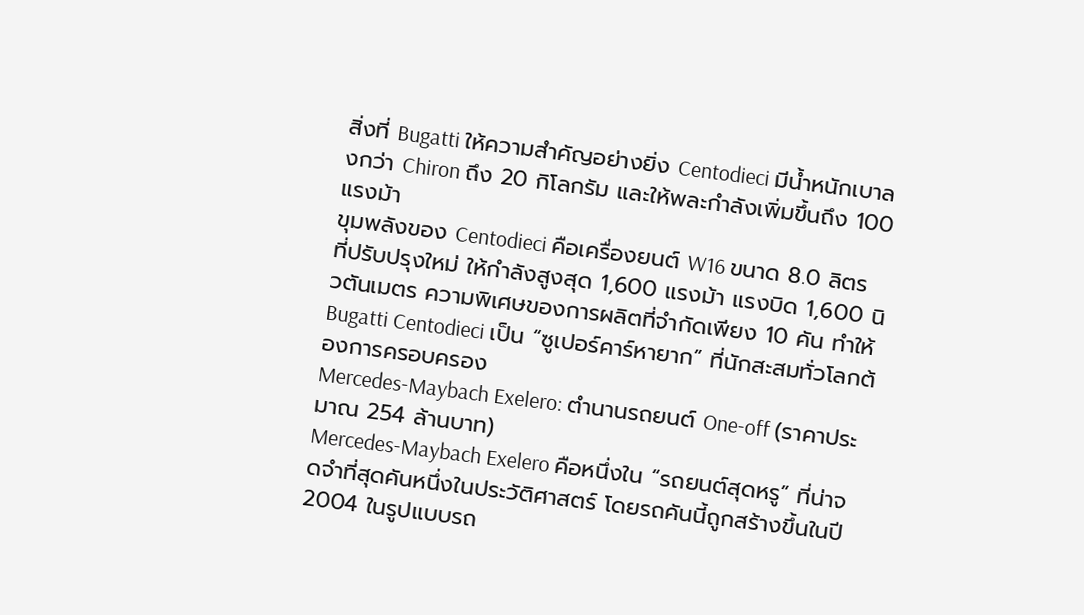สิ่งที่ Bugatti ให้ความสำคัญอย่างยิ่ง Centodieci มีน้ำหนักเบาลงกว่า Chiron ถึง 20 กิโลกรัม และให้พละกำลังเพิ่มขึ้นถึง 100 แรงม้า
ขุมพลังของ Centodieci คือเครื่องยนต์ W16 ขนาด 8.0 ลิตร ที่ปรับปรุงใหม่ ให้กำลังสูงสุด 1,600 แรงม้า แรงบิด 1,600 นิวตันเมตร ความพิเศษของการผลิตที่จำกัดเพียง 10 คัน ทำให้ Bugatti Centodieci เป็น “ซูเปอร์คาร์หายาก” ที่นักสะสมทั่วโลกต้องการครอบครอง
Mercedes-Maybach Exelero: ตำนานรถยนต์ One-off (ราคาประมาณ 254 ล้านบาท)
Mercedes-Maybach Exelero คือหนึ่งใน “รถยนต์สุดหรู” ที่น่าจดจำที่สุดคันหนึ่งในประวัติศาสตร์ โดยรถคันนี้ถูกสร้างขึ้นในปี 2004 ในรูปแบบรถ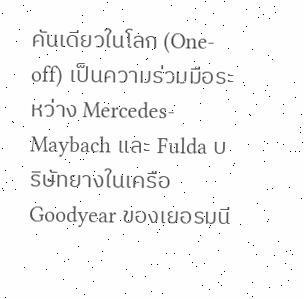คันเดียวในโลก (One-off) เป็นความร่วมมือระหว่าง Mercedes-Maybach และ Fulda บริษัทยางในเครือ Goodyear ของเยอรมนี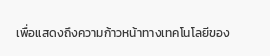เพื่อแสดงถึงความก้าวหน้าทางเทคโนโลยีของ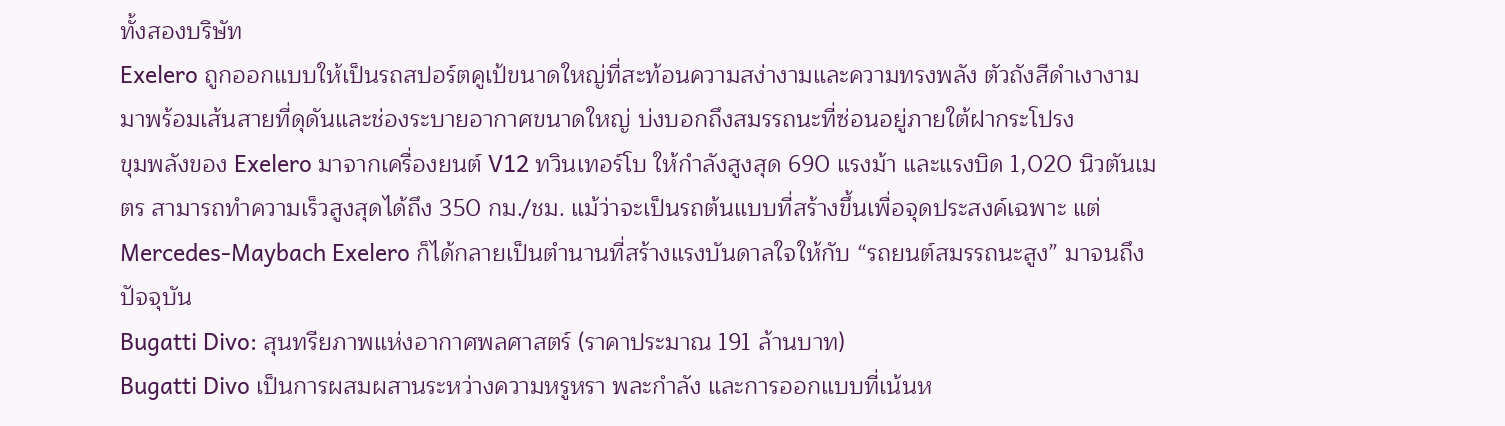ทั้งสองบริษัท
Exelero ถูกออกแบบให้เป็นรถสปอร์ตคูเป้ขนาดใหญ่ที่สะท้อนความสง่างามและความทรงพลัง ตัวถังสีดำเงางาม มาพร้อมเส้นสายที่ดุดันและช่องระบายอากาศขนาดใหญ่ บ่งบอกถึงสมรรถนะที่ซ่อนอยู่ภายใต้ฝากระโปรง
ขุมพลังของ Exelero มาจากเครื่องยนต์ V12 ทวินเทอร์โบ ให้กำลังสูงสุด 690 แรงม้า และแรงบิด 1,020 นิวตันเมตร สามารถทำความเร็วสูงสุดได้ถึง 350 กม./ชม. แม้ว่าจะเป็นรถต้นแบบที่สร้างขึ้นเพื่อจุดประสงค์เฉพาะ แต่ Mercedes-Maybach Exelero ก็ได้กลายเป็นตำนานที่สร้างแรงบันดาลใจให้กับ “รถยนต์สมรรถนะสูง” มาจนถึงปัจจุบัน
Bugatti Divo: สุนทรียภาพแห่งอากาศพลศาสตร์ (ราคาประมาณ 191 ล้านบาท)
Bugatti Divo เป็นการผสมผสานระหว่างความหรูหรา พละกำลัง และการออกแบบที่เน้นห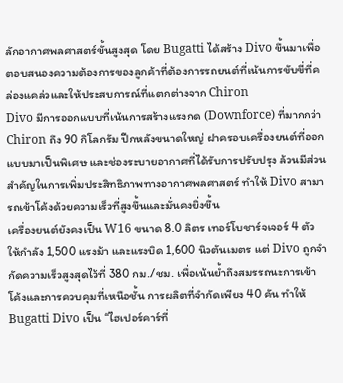ลักอากาศพลศาสตร์ขั้นสูงสุด โดย Bugatti ได้สร้าง Divo ขึ้นมาเพื่อตอบสนองความต้องการของลูกค้าที่ต้องการรถยนต์ที่เน้นการขับขี่ที่คล่องแคล่วและให้ประสบการณ์ที่แตกต่างจาก Chiron
Divo มีการออกแบบที่เน้นการสร้างแรงกด (Downforce) ที่มากกว่า Chiron ถึง 90 กิโลกรัม ปีกหลังขนาดใหญ่ ฝาครอบเครื่องยนต์ที่ออกแบบมาเป็นพิเศษ และช่องระบายอากาศที่ได้รับการปรับปรุง ล้วนมีส่วนสำคัญในการเพิ่มประสิทธิภาพทางอากาศพลศาสตร์ ทำให้ Divo สามารถเข้าโค้งด้วยความเร็วที่สูงขึ้นและมั่นคงยิ่งขึ้น
เครื่องยนต์ยังคงเป็น W16 ขนาด 8.0 ลิตร เทอร์โบชาร์จเจอร์ 4 ตัว ให้กำลัง 1,500 แรงม้า และแรงบิด 1,600 นิวตันเมตร แต่ Divo ถูกจำกัดความเร็วสูงสุดไว้ที่ 380 กม./ชม. เพื่อเน้นย้ำถึงสมรรถนะการเข้าโค้งและการควบคุมที่เหนือชั้น การผลิตที่จำกัดเพียง 40 คัน ทำให้ Bugatti Divo เป็น “ไฮเปอร์คาร์ที่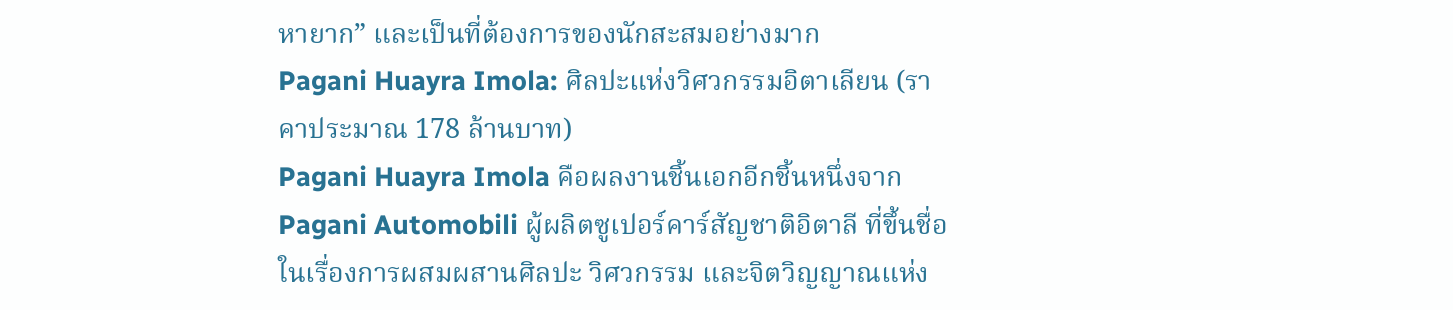หายาก” และเป็นที่ต้องการของนักสะสมอย่างมาก
Pagani Huayra Imola: ศิลปะแห่งวิศวกรรมอิตาเลียน (ราคาประมาณ 178 ล้านบาท)
Pagani Huayra Imola คือผลงานชิ้นเอกอีกชิ้นหนึ่งจาก Pagani Automobili ผู้ผลิตซูเปอร์คาร์สัญชาติอิตาลี ที่ขึ้นชื่อในเรื่องการผสมผสานศิลปะ วิศวกรรม และจิตวิญญาณแห่ง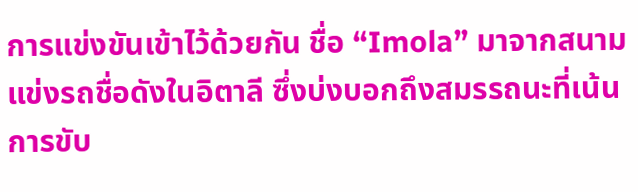การแข่งขันเข้าไว้ด้วยกัน ชื่อ “Imola” มาจากสนามแข่งรถชื่อดังในอิตาลี ซึ่งบ่งบอกถึงสมรรถนะที่เน้นการขับ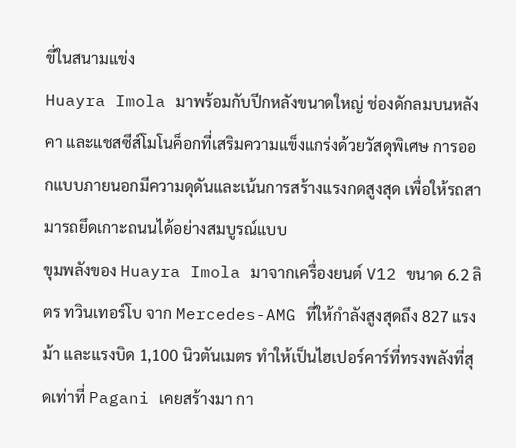ขี่ในสนามแข่ง
Huayra Imola มาพร้อมกับปีกหลังขนาดใหญ่ ช่องดักลมบนหลังคา และแชสซีส์โมโนค็อกที่เสริมความแข็งแกร่งด้วยวัสดุพิเศษ การออกแบบภายนอกมีความดุดันและเน้นการสร้างแรงกดสูงสุด เพื่อให้รถสามารถยึดเกาะถนนได้อย่างสมบูรณ์แบบ
ขุมพลังของ Huayra Imola มาจากเครื่องยนต์ V12 ขนาด 6.2 ลิตร ทวินเทอร์โบ จาก Mercedes-AMG ที่ให้กำลังสูงสุดถึง 827 แรงม้า และแรงบิด 1,100 นิวตันเมตร ทำให้เป็นไฮเปอร์คาร์ที่ทรงพลังที่สุดเท่าที่ Pagani เคยสร้างมา กา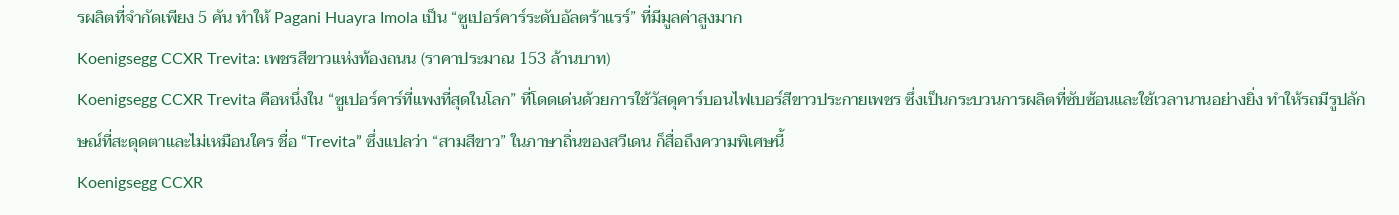รผลิตที่จำกัดเพียง 5 คัน ทำให้ Pagani Huayra Imola เป็น “ซูเปอร์คาร์ระดับอัลตร้าแรร์” ที่มีมูลค่าสูงมาก
Koenigsegg CCXR Trevita: เพชรสีขาวแห่งท้องถนน (ราคาประมาณ 153 ล้านบาท)
Koenigsegg CCXR Trevita คือหนึ่งใน “ซูเปอร์คาร์ที่แพงที่สุดในโลก” ที่โดดเด่นด้วยการใช้วัสดุคาร์บอนไฟเบอร์สีขาวประกายเพชร ซึ่งเป็นกระบวนการผลิตที่ซับซ้อนและใช้เวลานานอย่างยิ่ง ทำให้รถมีรูปลักษณ์ที่สะดุดตาและไม่เหมือนใคร ชื่อ “Trevita” ซึ่งแปลว่า “สามสีขาว” ในภาษาถิ่นของสวีเดน ก็สื่อถึงความพิเศษนี้
Koenigsegg CCXR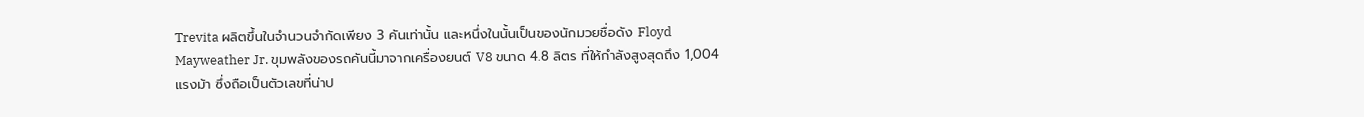Trevita ผลิตขึ้นในจำนวนจำกัดเพียง 3 คันเท่านั้น และหนึ่งในนั้นเป็นของนักมวยชื่อดัง Floyd Mayweather Jr. ขุมพลังของรถคันนี้มาจากเครื่องยนต์ V8 ขนาด 4.8 ลิตร ที่ให้กำลังสูงสุดถึง 1,004 แรงม้า ซึ่งถือเป็นตัวเลขที่น่าป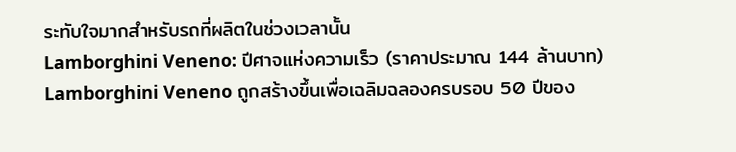ระทับใจมากสำหรับรถที่ผลิตในช่วงเวลานั้น
Lamborghini Veneno: ปีศาจแห่งความเร็ว (ราคาประมาณ 144 ล้านบาท)
Lamborghini Veneno ถูกสร้างขึ้นเพื่อเฉลิมฉลองครบรอบ 50 ปีของ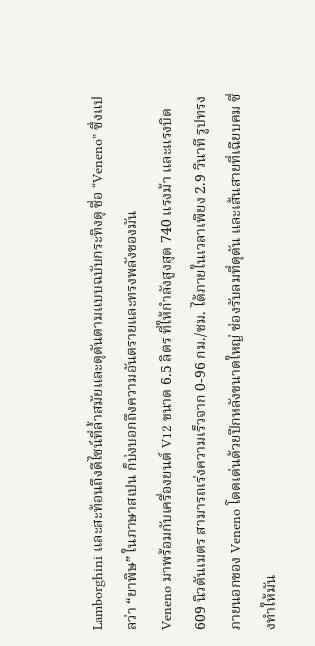Lamborghini และสะท้อนถึงดีไซน์ที่ล้ำสมัยและดุดันตามแบบฉบับกระทิงดุ ชื่อ “Veneno” ซึ่งแปลว่า “ยาพิษ” ในภาษาสเปน ก็บ่งบอกถึงความอันตรายและทรงพลังของมัน
Veneno มาพร้อมกับเครื่องยนต์ V12 ขนาด 6.5 ลิตร ที่ให้กำลังสูงสุด 740 แรงม้า และแรงบิด 609 นิวตันเมตร สามารถเร่งความเร็วจาก 0-96 กม./ชม. ได้ภายในเวลาเพียง 2.9 วินาที รูปทรงภายนอกของ Veneno โดดเด่นด้วยปีกหลังขนาดใหญ่ ช่องรับลมที่ดุดัน และเส้นสายที่เฉียบคม ซึ่งทำให้มัน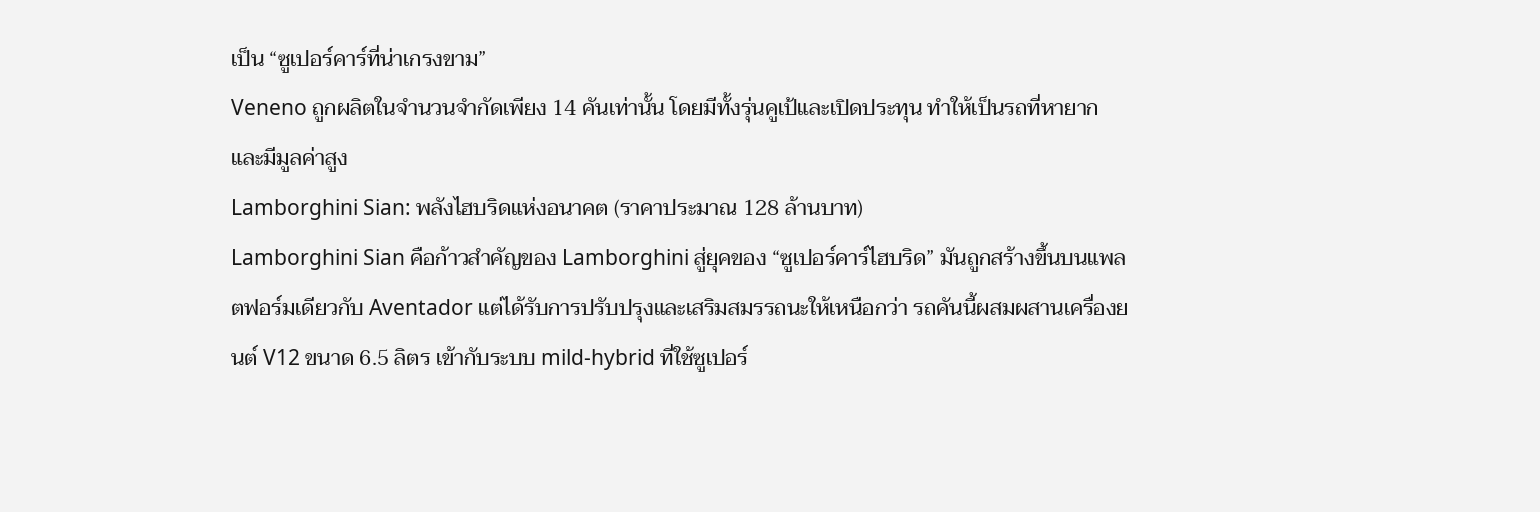เป็น “ซูเปอร์คาร์ที่น่าเกรงขาม”
Veneno ถูกผลิตในจำนวนจำกัดเพียง 14 คันเท่านั้น โดยมีทั้งรุ่นคูเป้และเปิดประทุน ทำให้เป็นรถที่หายากและมีมูลค่าสูง
Lamborghini Sian: พลังไฮบริดแห่งอนาคต (ราคาประมาณ 128 ล้านบาท)
Lamborghini Sian คือก้าวสำคัญของ Lamborghini สู่ยุคของ “ซูเปอร์คาร์ไฮบริด” มันถูกสร้างขึ้นบนแพลตฟอร์มเดียวกับ Aventador แต่ได้รับการปรับปรุงและเสริมสมรรถนะให้เหนือกว่า รถคันนี้ผสมผสานเครื่องยนต์ V12 ขนาด 6.5 ลิตร เข้ากับระบบ mild-hybrid ที่ใช้ซูเปอร์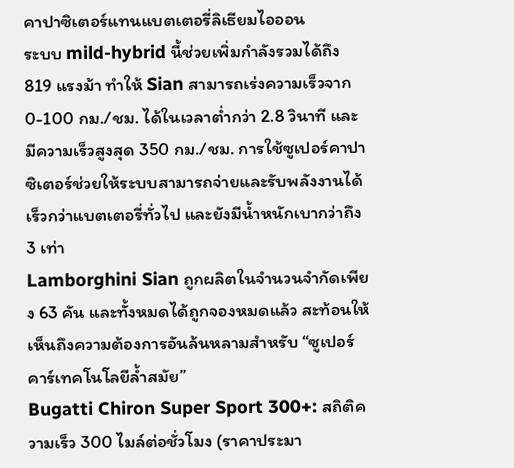คาปาซิเตอร์แทนแบตเตอรี่ลิเธียมไอออน
ระบบ mild-hybrid นี้ช่วยเพิ่มกำลังรวมได้ถึง 819 แรงม้า ทำให้ Sian สามารถเร่งความเร็วจาก 0-100 กม./ชม. ได้ในเวลาต่ำกว่า 2.8 วินาที และมีความเร็วสูงสุด 350 กม./ชม. การใช้ซูเปอร์คาปาซิเตอร์ช่วยให้ระบบสามารถจ่ายและรับพลังงานได้เร็วกว่าแบตเตอรี่ทั่วไป และยังมีน้ำหนักเบากว่าถึง 3 เท่า
Lamborghini Sian ถูกผลิตในจำนวนจำกัดเพียง 63 คัน และทั้งหมดได้ถูกจองหมดแล้ว สะท้อนให้เห็นถึงความต้องการอันล้นหลามสำหรับ “ซูเปอร์คาร์เทคโนโลยีล้ำสมัย”
Bugatti Chiron Super Sport 300+: สถิติความเร็ว 300 ไมล์ต่อชั่วโมง (ราคาประมา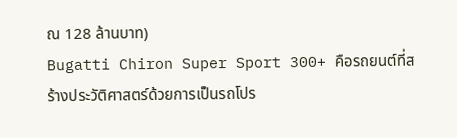ณ 128 ล้านบาท)
Bugatti Chiron Super Sport 300+ คือรถยนต์ที่สร้างประวัติศาสตร์ด้วยการเป็นรถโปร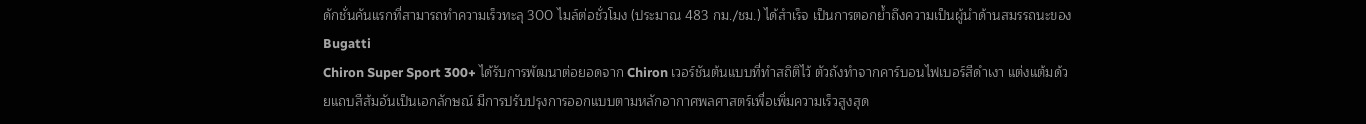ดักชั่นคันแรกที่สามารถทำความเร็วทะลุ 300 ไมล์ต่อชั่วโมง (ประมาณ 483 กม./ชม.) ได้สำเร็จ เป็นการตอกย้ำถึงความเป็นผู้นำด้านสมรรถนะของ Bugatti
Chiron Super Sport 300+ ได้รับการพัฒนาต่อยอดจาก Chiron เวอร์ชันต้นแบบที่ทำสถิติไว้ ตัวถังทำจากคาร์บอนไฟเบอร์สีดำเงา แต่งแต้มด้วยแถบสีส้มอันเป็นเอกลักษณ์ มีการปรับปรุงการออกแบบตามหลักอากาศพลศาสตร์เพื่อเพิ่มความเร็วสูงสุด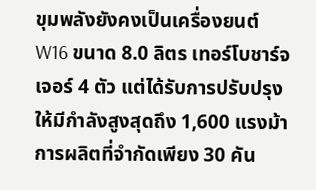ขุมพลังยังคงเป็นเครื่องยนต์ W16 ขนาด 8.0 ลิตร เทอร์โบชาร์จเจอร์ 4 ตัว แต่ได้รับการปรับปรุงให้มีกำลังสูงสุดถึง 1,600 แรงม้า การผลิตที่จำกัดเพียง 30 คัน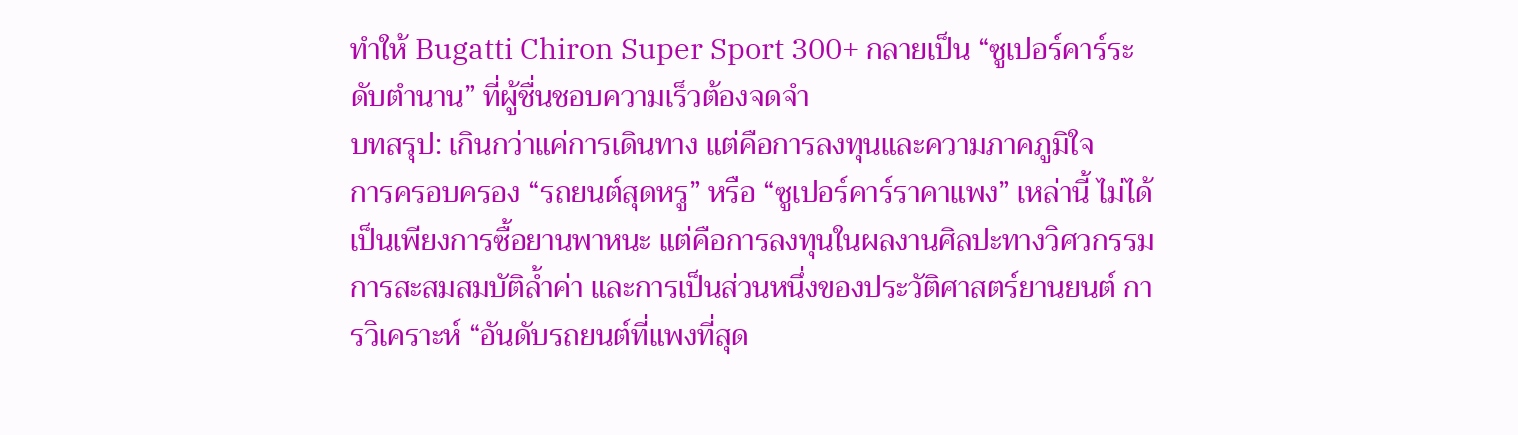ทำให้ Bugatti Chiron Super Sport 300+ กลายเป็น “ซูเปอร์คาร์ระดับตำนาน” ที่ผู้ชื่นชอบความเร็วต้องจดจำ
บทสรุป: เกินกว่าแค่การเดินทาง แต่คือการลงทุนและความภาคภูมิใจ
การครอบครอง “รถยนต์สุดหรู” หรือ “ซูเปอร์คาร์ราคาแพง” เหล่านี้ ไม่ได้เป็นเพียงการซื้อยานพาหนะ แต่คือการลงทุนในผลงานศิลปะทางวิศวกรรม การสะสมสมบัติล้ำค่า และการเป็นส่วนหนึ่งของประวัติศาสตร์ยานยนต์ การวิเคราะห์ “อันดับรถยนต์ที่แพงที่สุด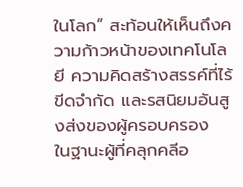ในโลก” สะท้อนให้เห็นถึงความก้าวหน้าของเทคโนโลยี ความคิดสร้างสรรค์ที่ไร้ขีดจำกัด และรสนิยมอันสูงส่งของผู้ครอบครอง
ในฐานะผู้ที่คลุกคลีอ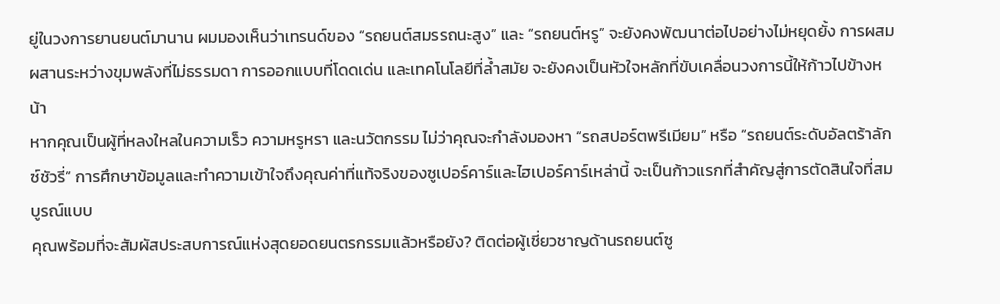ยู่ในวงการยานยนต์มานาน ผมมองเห็นว่าเทรนด์ของ “รถยนต์สมรรถนะสูง” และ “รถยนต์หรู” จะยังคงพัฒนาต่อไปอย่างไม่หยุดยั้ง การผสมผสานระหว่างขุมพลังที่ไม่ธรรมดา การออกแบบที่โดดเด่น และเทคโนโลยีที่ล้ำสมัย จะยังคงเป็นหัวใจหลักที่ขับเคลื่อนวงการนี้ให้ก้าวไปข้างหน้า
หากคุณเป็นผู้ที่หลงใหลในความเร็ว ความหรูหรา และนวัตกรรม ไม่ว่าคุณจะกำลังมองหา “รถสปอร์ตพรีเมียม” หรือ “รถยนต์ระดับอัลตร้าลักซ์ชัวรี่” การศึกษาข้อมูลและทำความเข้าใจถึงคุณค่าที่แท้จริงของซูเปอร์คาร์และไฮเปอร์คาร์เหล่านี้ จะเป็นก้าวแรกที่สำคัญสู่การตัดสินใจที่สมบูรณ์แบบ
คุณพร้อมที่จะสัมผัสประสบการณ์แห่งสุดยอดยนตรกรรมแล้วหรือยัง? ติดต่อผู้เชี่ยวชาญด้านรถยนต์ซู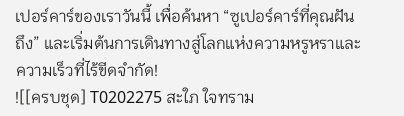เปอร์คาร์ของเราวันนี้ เพื่อค้นหา “ซูเปอร์คาร์ที่คุณฝันถึง” และเริ่มต้นการเดินทางสู่โลกแห่งความหรูหราและความเร็วที่ไร้ขีดจำกัด!
![[ครบชุด] T0202275 สะใภ ใจทราม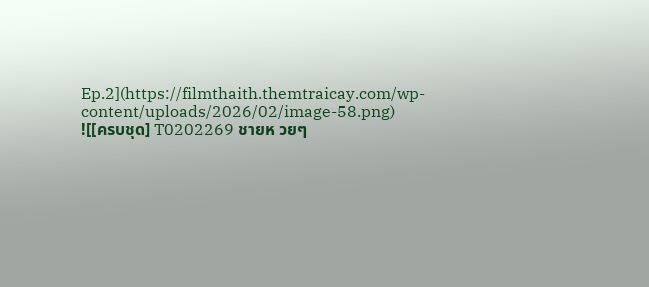Ep.2](https://filmthaith.themtraicay.com/wp-content/uploads/2026/02/image-58.png)
![[ครบชุด] T0202269 ชายห วยๆ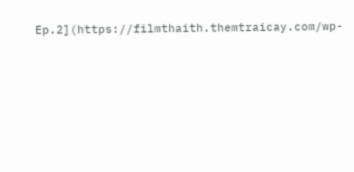Ep.2](https://filmthaith.themtraicay.com/wp-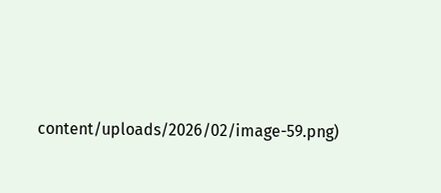content/uploads/2026/02/image-59.png)